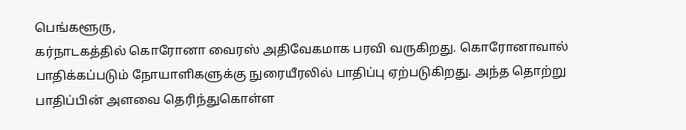பெங்களூரு,
கர்நாடகத்தில் கொரோனா வைரஸ் அதிவேகமாக பரவி வருகிறது. கொரோனாவால் பாதிக்கப்படும் நோயாளிகளுக்கு நுரையீரலில் பாதிப்பு ஏற்படுகிறது. அந்த தொற்று பாதிப்பின் அளவை தெரிந்துகொள்ள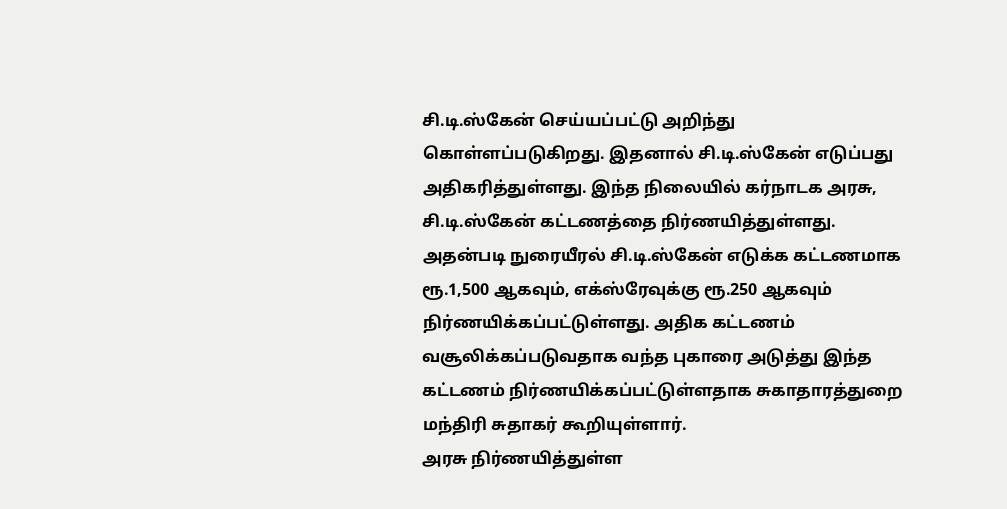சி.டி.ஸ்கேன் செய்யப்பட்டு அறிந்து கொள்ளப்படுகிறது. இதனால் சி.டி.ஸ்கேன் எடுப்பது அதிகரித்துள்ளது. இந்த நிலையில் கர்நாடக அரசு, சி.டி.ஸ்கேன் கட்டணத்தை நிர்ணயித்துள்ளது.
அதன்படி நுரையீரல் சி.டி.ஸ்கேன் எடுக்க கட்டணமாக ரூ.1,500 ஆகவும், எக்ஸ்ரேவுக்கு ரூ.250 ஆகவும் நிர்ணயிக்கப்பட்டுள்ளது. அதிக கட்டணம் வசூலிக்கப்படுவதாக வந்த புகாரை அடுத்து இந்த கட்டணம் நிர்ணயிக்கப்பட்டுள்ளதாக சுகாதாரத்துறை மந்திரி சுதாகர் கூறியுள்ளார்.
அரசு நிர்ணயித்துள்ள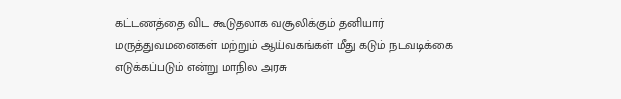கட்டணத்தை விட கூடுதலாக வசூலிக்கும் தனியார் மருத்துவமனைகள் மற்றும் ஆய்வகங்கள் மீது கடும் நடவடிக்கை எடுக்கப்படும் என்று மாநில அரசு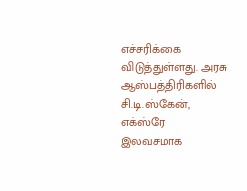எச்சரிக்கை விடுத்துள்ளது. அரசு ஆஸ்பத்திரிகளில் சி.டி.ஸ்கேன், எக்ஸ்ரே இலவசமாக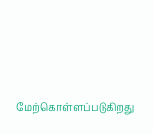மேற்கொள்ளப்படுகிறது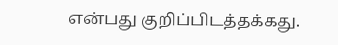என்பது குறிப்பிடத்தக்கது.